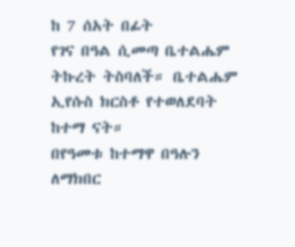ከ 7 ሰአት በፊት
የገና በዓል ሲመጣ ቤተልሔም ትኩረት ትስባለች። ቤተልሔም ኢየሱስ ክርስቶ የተወለደባት ከተማ ናት።
በየዓመቱ ከተማዋ በዓሉን ለማክበር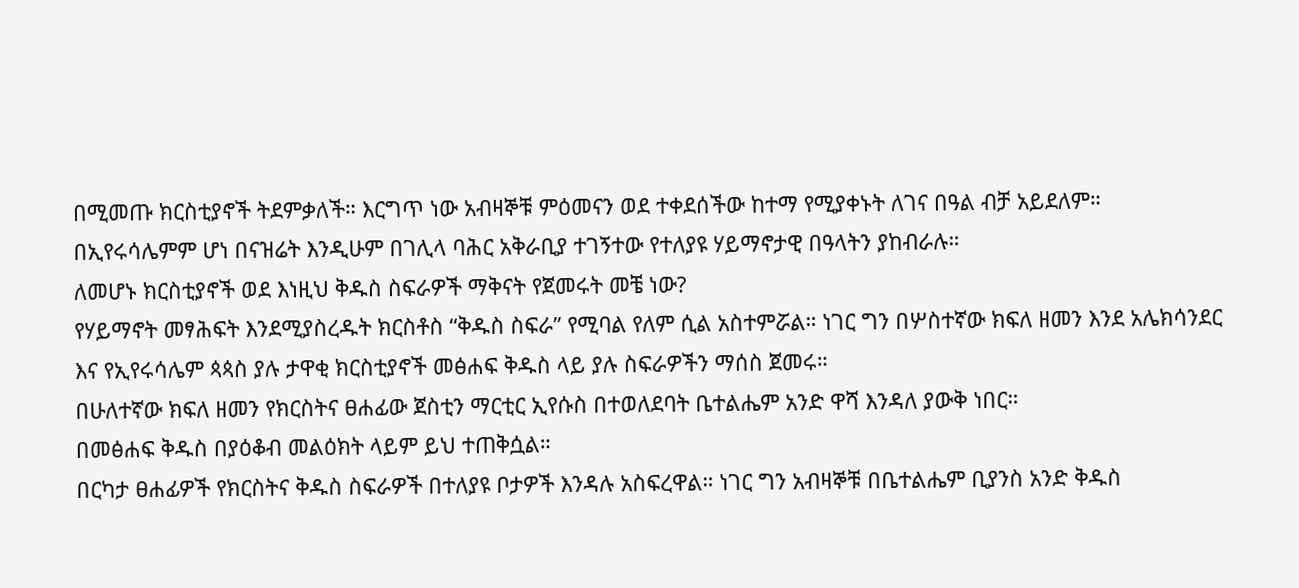በሚመጡ ክርስቲያኖች ትደምቃለች። እርግጥ ነው አብዛኞቹ ምዕመናን ወደ ተቀደሰችው ከተማ የሚያቀኑት ለገና በዓል ብቻ አይደለም።
በኢየሩሳሌምም ሆነ በናዝሬት እንዲሁም በገሊላ ባሕር አቅራቢያ ተገኝተው የተለያዩ ሃይማኖታዊ በዓላትን ያከብራሉ።
ለመሆኑ ክርስቲያኖች ወደ እነዚህ ቅዱስ ስፍራዎች ማቅናት የጀመሩት መቼ ነው?
የሃይማኖት መፃሕፍት እንደሚያስረዱት ክርስቶስ “ቅዱስ ስፍራ” የሚባል የለም ሲል አስተምሯል። ነገር ግን በሦስተኛው ክፍለ ዘመን እንደ አሌክሳንደር እና የኢየሩሳሌም ጳጳስ ያሉ ታዋቂ ክርስቲያኖች መፅሐፍ ቅዱስ ላይ ያሉ ስፍራዎችን ማሰስ ጀመሩ።
በሁለተኛው ክፍለ ዘመን የክርስትና ፀሐፊው ጀስቲን ማርቲር ኢየሱስ በተወለደባት ቤተልሔም አንድ ዋሻ እንዳለ ያውቅ ነበር።
በመፅሐፍ ቅዱስ በያዕቆብ መልዕክት ላይም ይህ ተጠቅሷል።
በርካታ ፀሐፊዎች የክርስትና ቅዱስ ስፍራዎች በተለያዩ ቦታዎች እንዳሉ አስፍረዋል። ነገር ግን አብዛኞቹ በቤተልሔም ቢያንስ አንድ ቅዱስ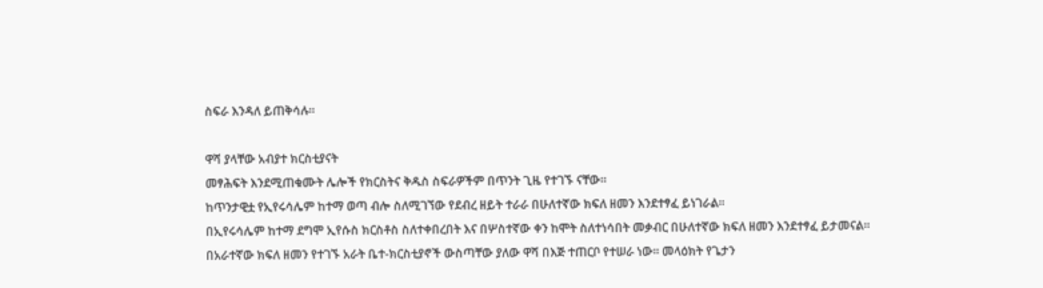ስፍራ እንዳለ ይጠቅሳሉ።

ዋሻ ያላቸው አብያተ ክርስቲያናት
መፃሕፍት እንደሚጠቁሙት ሌሎች የክርስትና ቅዱስ ስፍራዎችም በጥንት ጊዜ የተገኙ ናቸው።
ከጥንታዊቷ የኢየሩሳሌም ከተማ ወጣ ብሎ ስለሚገኘው የደብረ ዘይት ተራራ በሁለተኛው ክፍለ ዘመን እንደተፃፈ ይነገራል።
በኢየሩሳሌም ከተማ ደግሞ ኢየሱስ ክርስቶስ ስለተቀበረበት እና በሦስተኛው ቀን ከሞት ስለተነሳበት መቃብር በሁለተኛው ክፍለ ዘመን እንደተፃፈ ይታመናል።
በአራተኛው ክፍለ ዘመን የተገኙ አራት ቤተ-ክርስቲያኖች ውስጣቸው ያለው ዋሻ በእጅ ተጠርቦ የተሠራ ነው። መላዕክት የጌታን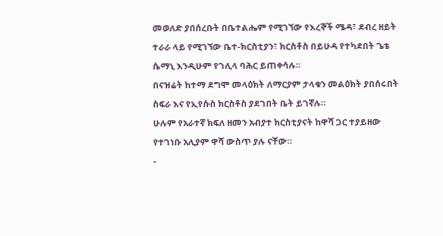መወለድ ያበሰረቡት በቤተልሔም የሚገኘው የእረኞች ሜዳ፣ ደብረ ዘይት ተራራ ላይ የሚገኘው ቤተ-ክርስቲያን፣ ክርስቶስ በይሁዳ የተካደበት ጌቴ ሴማኒ እንዲሁም የገሊላ ባሕር ይጠቀሳሉ።
በናዝሬት ከተማ ደግሞ መላዕክት ለማርያም ታላቁን መልዕክት ያበሰሩበት ስፍራ እና የኢየሱስ ክርስቶስ ያደገበት ቤት ይገኛሉ።
ሁሉም የአራተኛ ክፍለ ዘመን አብያተ ክርስቲያናት ከዋሻ ጋር ተያይዘው የተገነቡ አሊያም ዋሻ ውስጥ ያሉ ናቸው።
-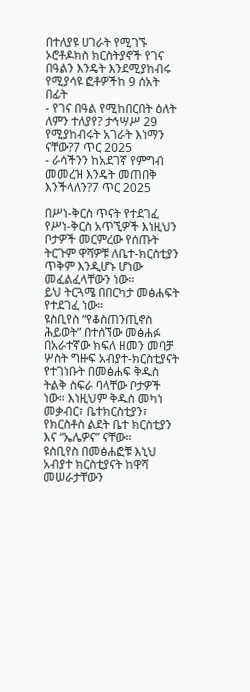በተለያዩ ሀገራት የሚገኙ ኦሮቶዶክስ ክርስትያኖች የገና በዓልን እንዴት እንደሚያከብሩ የሚያሳዩ ፎቶዎችከ 9 ሰአት በፊት
- የገና በዓል የሚከበርበት ዕለት ለምን ተለያየ? ታኅሣሥ 29 የሚያከብሩት አገራት እነማን ናቸው?7 ጥር 2025
- ራሳችንን ከአደገኛ የምግብ መመረዝ እንዴት መጠበቅ እንችላለን?7 ጥር 2025

በሥነ-ቅርስ ጥናት የተደገፈ
የሥነ-ቅርስ አጥኚዎች እነዚህን ቦታዎች መርምረው የሰጡት ትርጉም ዋሻዎቹ ለቤተ-ክርስቲያን ጥቅም እንዲሆኑ ሆነው መፈልፈላቸውን ነው።
ይህ ትርጓሜ በበርካታ መፅሐፍት የተደገፈ ነው።
ዩስቢየስ “የቆስጠንጢኖስ ሕይወት” በተሰኘው መፅሐፉ በአራተኛው ክፍለ ዘመን መባቻ ሦስት ግዙፍ አብያተ-ክርስቲያናት የተገነቡት በመፅሐፍ ቅዱስ ትልቅ ስፍራ ባላቸው ቦታዎች ነው። እነዚህም ቅዱስ መካነ መቃብር፣ ቤተክርስቲያን፣ የክርስቶስ ልደት ቤተ ክርስቲያን እና “ኤሌዎና” ናቸው።
ዩስቢየስ በመፅሐፎቹ እኒህ አብያተ ክርስቲያናት ከዋሻ መሠራታቸውን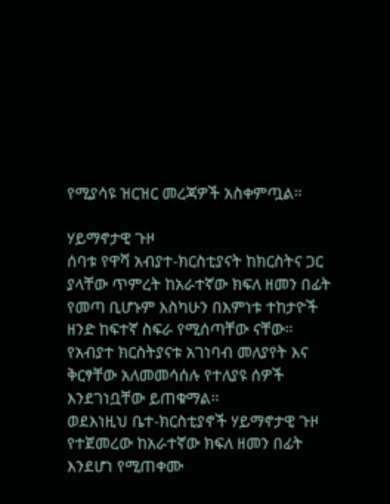የሚያሳዩ ዝርዝር መረጃዎች አስቀምጧል።

ሃይማኖታዊ ጉዞ
ሰባቱ የዋሻ አብያተ-ክርስቲያናት ከክርስትና ጋር ያላቸው ጥምረት ከአራተኛው ክፍለ ዘመን በፊት የመጣ ቢሆኑም እስካሁን በእምነቱ ተከታዮች ዘንድ ከፍተኛ ስፍራ የሚሰጣቸው ናቸው።
የአብያተ ክርስትያናቱ አገነባብ መለያየት እና ቅርፃቸው አለመመሳሰሉ የተለያዩ ሰዎች እንደገነቧቸው ይጠቁማል።
ወደእነዚህ ቤተ-ክርስቲያኖች ሃይማኖታዊ ጉዞ የተጀመረው ከአራተኛው ክፍለ ዘመን በፊት እንደሆነ የሚጠቀሙ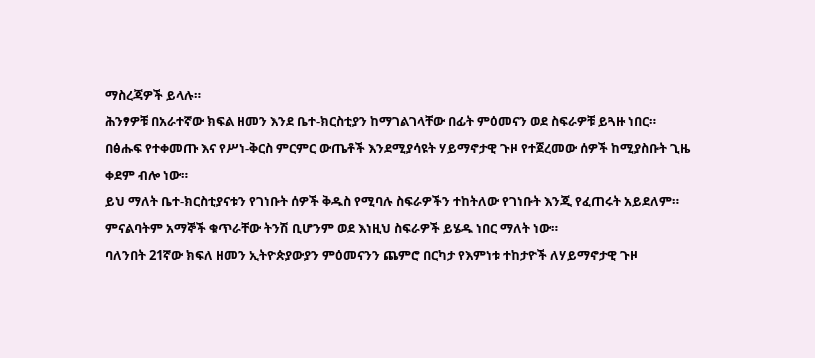ማስረጃዎች ይላሉ።
ሕንፃዎቹ በአራተኛው ክፍል ዘመን እንደ ቤተ-ክርስቲያን ከማገልገላቸው በፊት ምዕመናን ወደ ስፍራዎቹ ይጓዙ ነበር።
በፅሑፍ የተቀመጡ እና የሥነ-ቅርስ ምርምር ውጤቶች እንደሚያሳዩት ሃይማኖታዊ ጉዞ የተጀረመው ሰዎች ከሚያስቡት ጊዜ ቀደም ብሎ ነው።
ይህ ማለት ቤተ-ክርስቲያናቱን የገነቡት ሰዎች ቅዱስ የሚባሉ ስፍራዎችን ተከትለው የገነቡት እንጂ የፈጠሩት አይደለም። ምናልባትም አማኞች ቁጥራቸው ትንሽ ቢሆንም ወደ እነዚህ ስፍራዎች ይሄዱ ነበር ማለት ነው።
ባለንበት 21ኛው ክፍለ ዘመን ኢትዮጵያውያን ምዕመናንን ጨምሮ በርካታ የእምነቱ ተከታዮች ለሃይማኖታዊ ጉዞ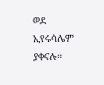ወደ ኢየሩሳሌም ያቀናሉ።